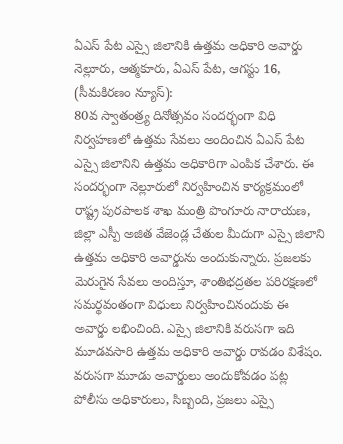ఏఎస్ పేట ఎస్సై జిలానికి ఉత్తమ అధికారి అవార్డు
నెల్లూరు, ఆత్మకూరు, ఏఎస్ పేట, ఆగస్టు 16, (సీమకిరణం న్యూస్):
80వ స్వాతంత్ర్య దినోత్సవం సందర్భంగా విధి నిర్వహణలో ఉత్తమ సేవలు అందించిన ఏఎస్ పేట ఎస్సై జిలానిని ఉత్తమ అధికారిగా ఎంపిక చేశారు. ఈ సందర్భంగా నెల్లూరులో నిర్వహించిన కార్యక్రమంలో రాష్ట్ర పురపాలక శాఖ మంత్రి పొంగూరు నారాయణ, జిల్లా ఎస్పీ అజిత వేజెండ్ల చేతుల మీదుగా ఎస్సై జిలాని ఉత్తమ అధికారి అవార్డును అందుకున్నారు. ప్రజలకు మెరుగైన సేవలు అందిస్తూ, శాంతిభద్రతల పరిరక్షణలో సమర్థవంతంగా విధులు నిర్వహించినందుకు ఈ అవార్డు లభించింది. ఎస్సై జిలానికి వరుసగా ఇది మూడవసారి ఉత్తమ అధికారి అవార్డు రావడం విశేషం. వరుసగా మూడు అవార్డులు అందుకోవడం పట్ల పోలీసు అధికారులు, సిబ్బంది, ప్రజలు ఎస్సై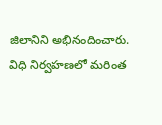జిలానిని అభినందించారు. విధి నిర్వహణలో మరింత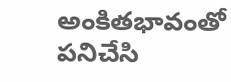అంకితభావంతో పనిచేసి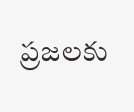ప్రజలకు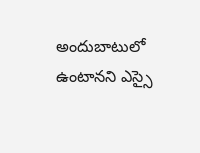అందుబాటులో ఉంటానని ఎస్సై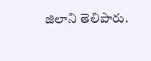జిలాని తెలిపారు.